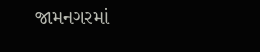જામનગરમાં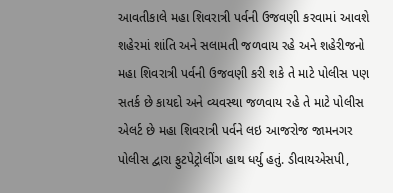આવતીકાલે મહા શિવરાત્રી પર્વની ઉજવણી કરવામાં આવશે શહેરમાં શાંતિ અને સલામતી જળવાય રહે અને શહેરીજનો મહા શિવરાત્રી પર્વની ઉજવણી કરી શકે તે માટે પોલીસ પણ સતર્ક છે કાયદો અને વ્યવસ્થા જળવાય રહે તે માટે પોલીસ એલર્ટ છે મહા શિવરાત્રી પર્વને લઇ આજરોજ જામનગર પોલીસ દ્વારા ફુટપેટ્રોલીંગ હાથ ધર્યુ હતું. ડીવાયએસપી,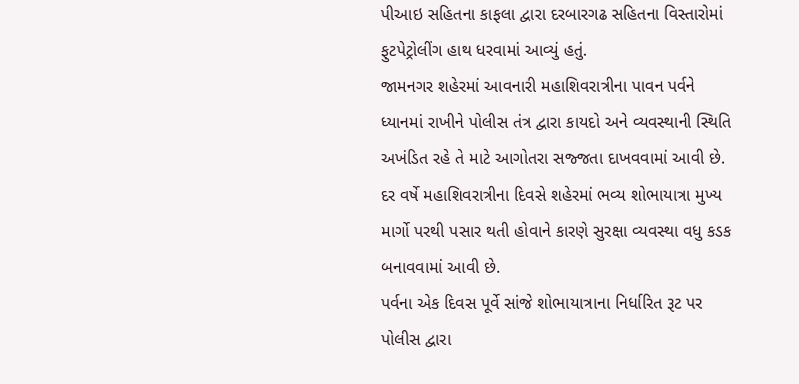પીઆઇ સહિતના કાફલા દ્વારા દરબારગઢ સહિતના વિસ્તારોમાં ફુટપેટ્રોલીંગ હાથ ધરવામાં આવ્યું હતું.
જામનગર શહેરમાં આવનારી મહાશિવરાત્રીના પાવન પર્વને ધ્યાનમાં રાખીને પોલીસ તંત્ર દ્વારા કાયદો અને વ્યવસ્થાની સ્થિતિ અખંડિત રહે તે માટે આગોતરા સજ્જતા દાખવવામાં આવી છે. દર વર્ષે મહાશિવરાત્રીના દિવસે શહેરમાં ભવ્ય શોભાયાત્રા મુખ્ય માર્ગો પરથી પસાર થતી હોવાને કારણે સુરક્ષા વ્યવસ્થા વધુ કડક બનાવવામાં આવી છે.
પર્વના એક દિવસ પૂર્વે સાંજે શોભાયાત્રાના નિર્ધારિત રૂટ પર પોલીસ દ્વારા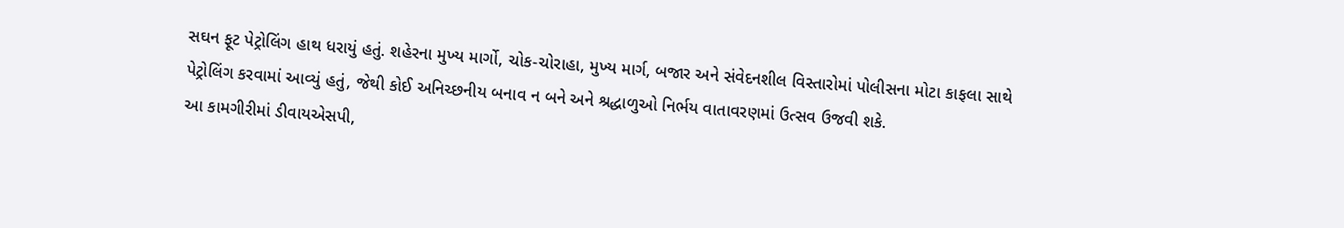સઘન ફૂટ પેટ્રોલિંગ હાથ ધરાયું હતું. શહેરના મુખ્ય માર્ગો, ચોક-ચોરાહા, મુખ્ય માર્ગ, બજાર અને સંવેદનશીલ વિસ્તારોમાં પોલીસના મોટા કાફલા સાથે પેટ્રોલિંગ કરવામાં આવ્યું હતું, જેથી કોઈ અનિચ્છનીય બનાવ ન બને અને શ્રદ્ધાળુઓ નિર્ભય વાતાવરણમાં ઉત્સવ ઉજવી શકે.
આ કામગીરીમાં ડીવાયએસપી,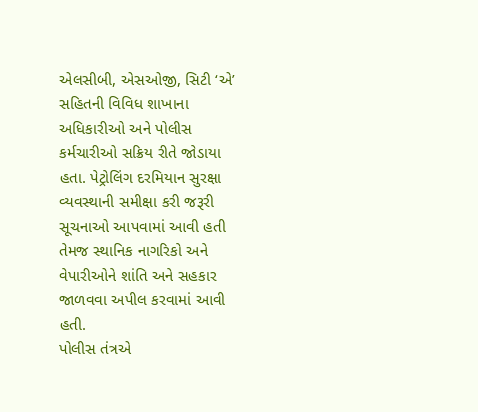એલસીબી, એસઓજી, સિટી ‘એ’ સહિતની વિવિધ શાખાના અધિકારીઓ અને પોલીસ કર્મચારીઓ સક્રિય રીતે જોડાયા હતા. પેટ્રોલિંગ દરમિયાન સુરક્ષા વ્યવસ્થાની સમીક્ષા કરી જરૂરી સૂચનાઓ આપવામાં આવી હતી તેમજ સ્થાનિક નાગરિકો અને વેપારીઓને શાંતિ અને સહકાર જાળવવા અપીલ કરવામાં આવી હતી.
પોલીસ તંત્રએ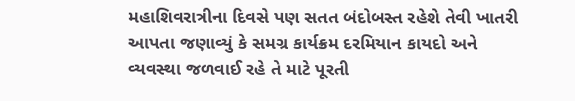મહાશિવરાત્રીના દિવસે પણ સતત બંદોબસ્ત રહેશે તેવી ખાતરી આપતા જણાવ્યું કે સમગ્ર કાર્યક્રમ દરમિયાન કાયદો અને વ્યવસ્થા જળવાઈ રહે તે માટે પૂરતી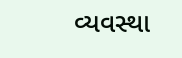વ્યવસ્થા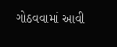ગોઠવવામાં આવી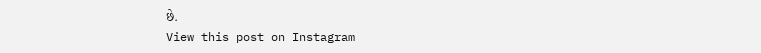છે.
View this post on Instagram